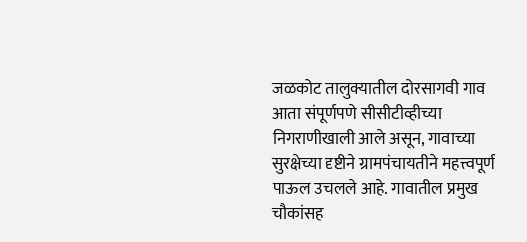जळकोट तालुक्यातील दोरसागवी गाव आता संपूर्णपणे सीसीटीव्हीच्या निगराणीखाली आले असून, गावाच्या सुरक्षेच्या दृष्टीने ग्रामपंचायतीने महत्त्वपूर्ण पाऊल उचलले आहे. गावातील प्रमुख चौकांसह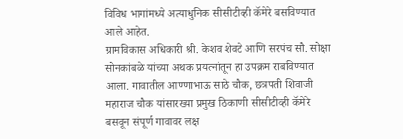विविध भागांमध्ये अत्याधुनिक सीसीटीव्ही कॅमेरे बसविण्यात आले आहेत.
ग्रामविकास अधिकारी श्री. केशव शेवटे आणि सरपंच सौ. सोक्षा सोनकांबळे यांच्या अथक प्रयत्नांतून हा उपक्रम राबविण्यात आला. गावातील आण्णाभाऊ साठे चौक, छत्रपती शिवाजी महाराज चौक यांसारख्या प्रमुख ठिकाणी सीसीटीव्ही कॅमेरे बसवून संपूर्ण गावावर लक्ष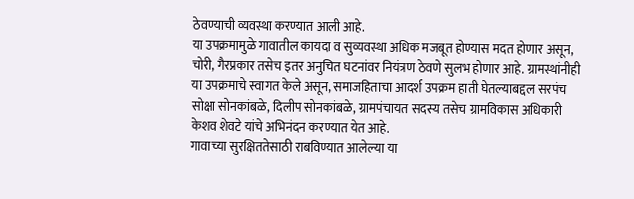ठेवण्याची व्यवस्था करण्यात आली आहे.
या उपक्रमामुळे गावातील कायदा व सुव्यवस्था अधिक मजबूत होण्यास मदत होणार असून, चोरी, गैरप्रकार तसेच इतर अनुचित घटनांवर नियंत्रण ठेवणे सुलभ होणार आहे. ग्रामस्थांनीही या उपक्रमाचे स्वागत केले असून, समाजहिताचा आदर्श उपक्रम हाती घेतल्याबद्दल सरपंच सोक्षा सोनकांबळे, दिलीप सोनकांबळे, ग्रामपंचायत सदस्य तसेच ग्रामविकास अधिकारी केशव शेवटे यांचे अभिनंदन करण्यात येत आहे.
गावाच्या सुरक्षिततेसाठी राबविण्यात आलेल्या या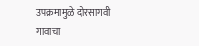उपक्रमामुळे दोरसागवी गावाचा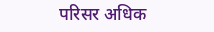परिसर अधिक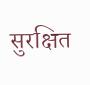सुरक्षित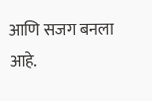आणि सजग बनला आहे.